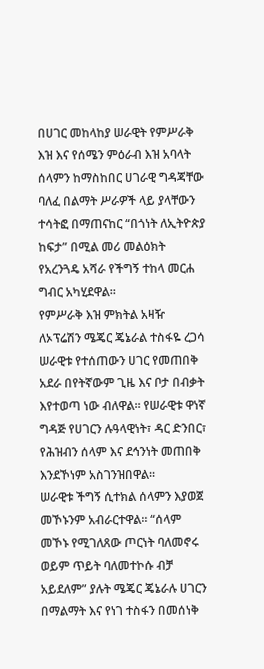በሀገር መከላከያ ሠራዊት የምሥራቅ እዝ እና የሰሜን ምዕራብ እዝ አባላት ሰላምን ከማስከበር ሀገራዊ ግዳጃቸው ባለፈ በልማት ሥራዎች ላይ ያላቸውን ተሳትፎ በማጠናከር “በጎነት ለኢትዮጵያ ከፍታ” በሚል መሪ መልዕክት የአረንጓዴ አሻራ የችግኝ ተከላ መርሐ ግብር አካሂደዋል።
የምሥራቅ እዝ ምክትል አዛዥ ለኦፕሬሽን ሜጄር ጄኔራል ተስፋዬ ረጋሳ ሠራዊቱ የተሰጠውን ሀገር የመጠበቅ አደራ በየትኛውም ጊዜ እና ቦታ በብቃት እየተወጣ ነው ብለዋል። የሠራዊቱ ዋነኛ ግዳጅ የሀገርን ሉዓላዊነት፣ ዳር ድንበር፣ የሕዝብን ሰላም እና ደኅንነት መጠበቅ እንደኾነም አስገንዝበዋል።
ሠራዊቱ ችግኝ ሲተክል ሰላምን እያወጀ መኾኑንም አብራርተዋል። “ሰላም መኾኑ የሚገለጸው ጦርነት ባለመኖሩ ወይም ጥይት ባለመተኮሱ ብቻ አይደለም” ያሉት ሜጄር ጄኔራሉ ሀገርን በማልማት እና የነገ ተስፋን በመሰነቅ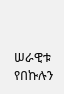ሠራዊቱ የበኩሉን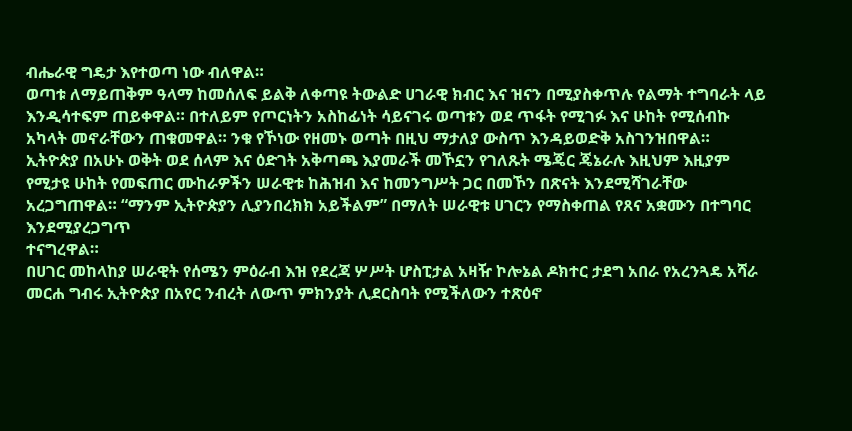ብሔራዊ ግዴታ እየተወጣ ነው ብለዋል።
ወጣቱ ለማይጠቅም ዓላማ ከመሰለፍ ይልቅ ለቀጣዩ ትውልድ ሀገራዊ ክብር እና ዝናን በሚያስቀጥሉ የልማት ተግባራት ላይ እንዲሳተፍም ጠይቀዋል። በተለይም የጦርነትን አስከፊነት ሳይናገሩ ወጣቱን ወደ ጥፋት የሚገፉ እና ሁከት የሚሰብኩ አካላት መኖራቸውን ጠቁመዋል። ንቁ የኾነው የዘመኑ ወጣት በዚህ ማታለያ ውስጥ እንዳይወድቅ አስገንዝበዋል።
ኢትዮጵያ በአሁኑ ወቅት ወደ ሰላም እና ዕድገት አቅጣጫ እያመራች መኾኗን የገለጹት ሜጄር ጄኔራሉ እዚህም እዚያም የሚታዩ ሁከት የመፍጠር ሙከራዎችን ሠራዊቱ ከሕዝብ እና ከመንግሥት ጋር በመኾን በጽናት እንደሚሻገራቸው አረጋግጠዋል። “ማንም ኢትዮጵያን ሊያንበረክክ አይችልም” በማለት ሠራዊቱ ሀገርን የማስቀጠል የጸና አቋሙን በተግባር እንደሚያረጋግጥ
ተናግረዋል።
በሀገር መከላከያ ሠራዊት የሰሜን ምዕራብ እዝ የደረጃ ሦሥት ሆስፒታል አዛዥ ኮሎኔል ዶክተር ታደግ አበራ የአረንጓዴ አሻራ መርሐ ግብሩ ኢትዮጵያ በአየር ንብረት ለውጥ ምክንያት ሊደርስባት የሚችለውን ተጽዕኖ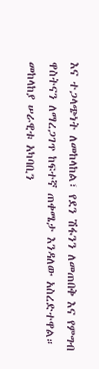እና ተጋላጭነት ለመከላከል፣ የደን ሽፋንን ለመጠበቅ እና የምግብ ዋስትናን ለማረጋገጥ ከፍተኛ ጠቀሜታ እንዳለው አስረድተዋል።
መከላከያ ሠራዊቱ አካባቢን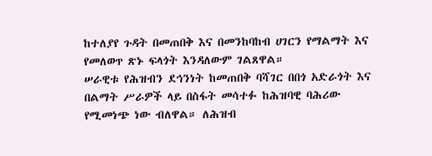ከተለያየ ጉዳት በመጠበቅ እና በመንከባከብ ሀገርን የማልማት እና የመለወጥ ጽኑ ፍላጎት እንዳለውም ገልጸዋል።
ሠራዊቱ የሕዝብን ደኅንነት ከመጠበቅ ባሻገር በበጎ አድራጎት እና በልማት ሥራዎች ላይ በስፋት መሳተፉ ከሕዝባዊ ባሕሪው የሚመነጭ ነው ብለዋል። ለሕዝብ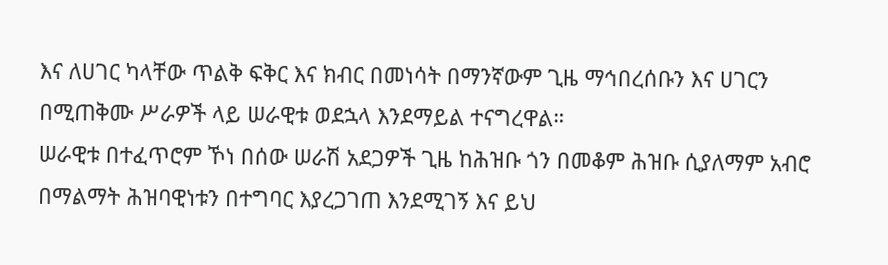እና ለሀገር ካላቸው ጥልቅ ፍቅር እና ክብር በመነሳት በማንኛውም ጊዜ ማኅበረሰቡን እና ሀገርን በሚጠቅሙ ሥራዎች ላይ ሠራዊቱ ወደኋላ እንደማይል ተናግረዋል።
ሠራዊቱ በተፈጥሮም ኾነ በሰው ሠራሽ አደጋዎች ጊዜ ከሕዝቡ ጎን በመቆም ሕዝቡ ሲያለማም አብሮ በማልማት ሕዝባዊነቱን በተግባር እያረጋገጠ እንደሚገኝ እና ይህ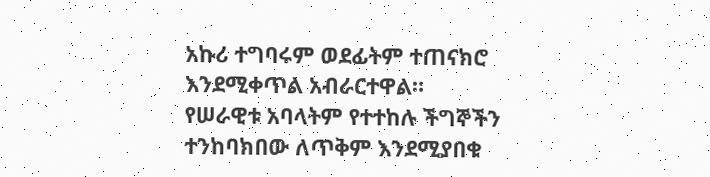አኩሪ ተግባሩም ወደፊትም ተጠናክሮ እንደሚቀጥል አብራርተዋል።
የሠራዊቱ አባላትም የተተከሉ ችግኞችን ተንከባክበው ለጥቅም እንደሚያበቁ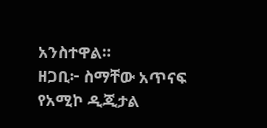አንስተዋል።
ዘጋቢ፦ ስማቸው አጥናፍ
የአሚኮ ዲጂታል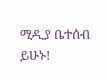ሚዲያ ቤተሰብ ይሁኑ!